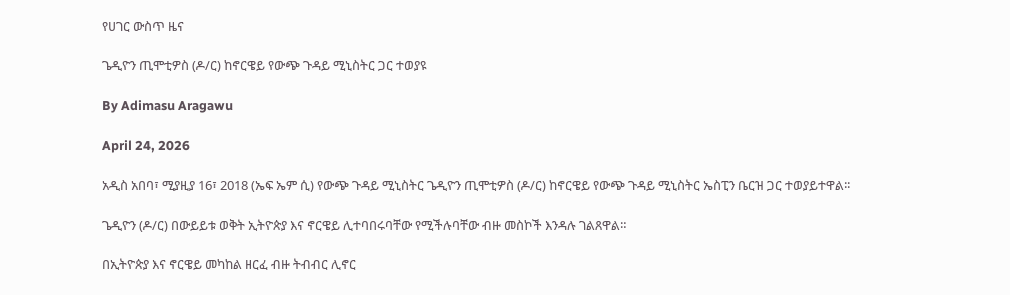የሀገር ውስጥ ዜና

ጌዲዮን ጢሞቲዎስ (ዶ/ር) ከኖርዌይ የውጭ ጉዳይ ሚኒስትር ጋር ተወያዩ

By Adimasu Aragawu

April 24, 2026

አዲስ አበባ፣ ሚያዚያ 16፣ 2018 (ኤፍ ኤም ሲ) የውጭ ጉዳይ ሚኒስትር ጌዲዮን ጢሞቲዎስ (ዶ/ር) ከኖርዌይ የውጭ ጉዳይ ሚኒስትር ኤስፒን ቤርዝ ጋር ተወያይተዋል፡፡

ጌዲዮን (ዶ/ር) በውይይቱ ወቅት ኢትዮጵያ እና ኖርዌይ ሊተባበሩባቸው የሚችሉባቸው ብዙ መስኮች እንዳሉ ገልጸዋል።

በኢትዮጵያ እና ኖርዌይ መካከል ዘርፈ ብዙ ትብብር ሊኖር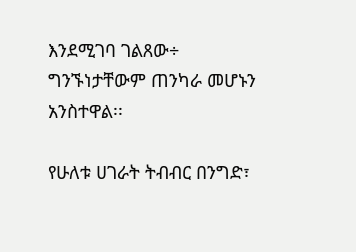እንደሚገባ ገልጸው÷ ግንኙነታቸውም ጠንካራ መሆኑን አንስተዋል፡፡

የሁለቱ ሀገራት ትብብር በንግድ፣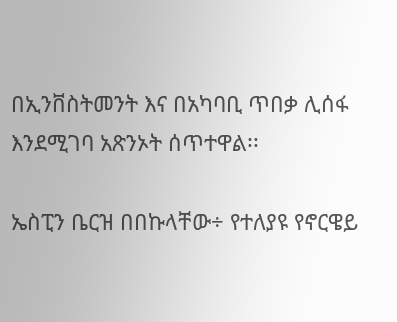በኢንቨስትመንት እና በአካባቢ ጥበቃ ሊሰፋ እንደሚገባ አጽንኦት ሰጥተዋል፡፡

ኤስፒን ቤርዝ በበኩላቸው÷ የተለያዩ የኖርዌይ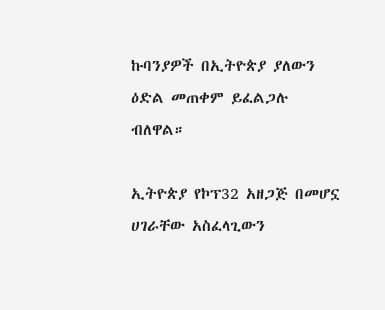ኩባንያዎች በኢትዮጵያ ያለውን ዕድል መጠቀም ይፈልጋሉ ብለዋል።

ኢትዮጵያ የኮፕ32 አዘጋጅ በመሆኗ ሀገራቸው አስፈላጊውን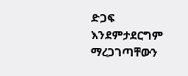ድጋፍ እንደምታደርግም ማረጋገጣቸውን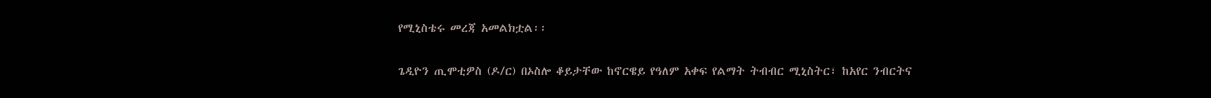የሚኒስቴሩ መረጃ አመልክቷል፡፡

ጌዲዮን ጢሞቲዎስ (ዶ/ር) በኦስሎ ቆይታቸው ከኖርዌይ የዓለም አቀፍ የልማት ትብብር ሚኒስትር፣ ከአየር ንብርትና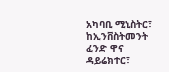አካባቢ ሚኒስትር፣ ከኢንቨስትመንት ፈንድ ዋና ዳይሬክተር፣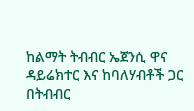ከልማት ትብብር ኤጀንሲ ዋና ዳይሬክተር እና ከባለሃብቶች ጋር በትብብር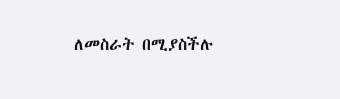ለመስራት በሚያስችሉ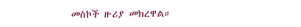መስኮች ዙሪያ መክረዋል።